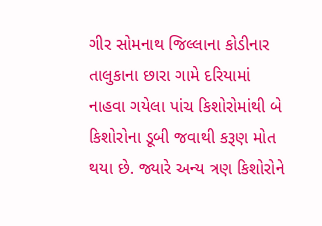ગીર સોમનાથ જિલ્લાના કોડીનાર તાલુકાના છારા ગામે દરિયામાં નાહવા ગયેલા પાંચ કિશોરોમાંથી બે કિશોરોના ડૂબી જવાથી કરૂણ મોત થયા છે. જ્યારે અન્ય ત્રણ કિશોરોને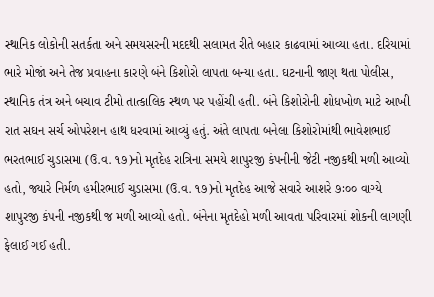સ્થાનિક લોકોની સતર્કતા અને સમયસરની મદદથી સલામત રીતે બહાર કાઢવામાં આવ્યા હતા. દરિયામાં ભારે મોજાં અને તેજ પ્રવાહના કારણે બંને કિશોરો લાપતા બન્યા હતા. ઘટનાની જાણ થતા પોલીસ, સ્થાનિક તંત્ર અને બચાવ ટીમો તાત્કાલિક સ્થળ પર પહોંચી હતી. બંને કિશોરોની શોધખોળ માટે આખી રાત સઘન સર્ચ ઓપરેશન હાથ ધરવામાં આવ્યું હતું. અંતે લાપતા બનેલા કિશોરોમાંથી ભાવેશભાઈ ભરતભાઈ ચુડાસમા (ઉ.વ. ૧૭)નો મૃતદેહ રાત્રિના સમયે શાપુરજી કંપનીની જેટી નજીકથી મળી આવ્યો હતો, જ્યારે નિર્મળ હમીરભાઈ ચુડાસમા (ઉ.વ. ૧૭)નો મૃતદેહ આજે સવારે આશરે ૭ઃ૦૦ વાગ્યે શાપુરજી કંપની નજીકથી જ મળી આવ્યો હતો. બંનેના મૃતદેહો મળી આવતા પરિવારમાં શોકની લાગણી ફેલાઈ ગઈ હતી.